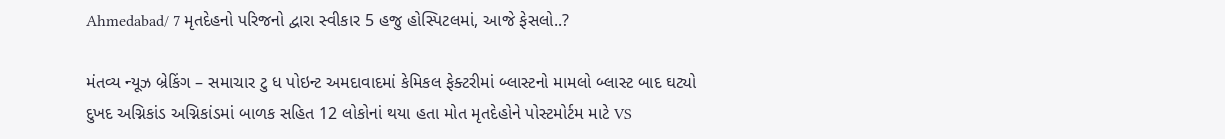Ahmedabad/ 7 મૃતદેહનો પરિજનો દ્વારા સ્વીકાર 5 હજુ હોસ્પિટલમાં, આજે ફેસલો..?

મંતવ્ય ન્યૂઝ બ્રેકિંગ – સમાચાર ટુ ધ પોઇન્ટ અમદાવાદમાં કેમિકલ ફેક્ટરીમાં બ્લાસ્ટનો મામલો બ્લાસ્ટ બાદ ઘટ્યો દુખદ અગ્નિકાંડ અગ્નિકાંડમાં બાળક સહિત 12 લોકોનાં થયા હતા મોત મૃતદેહોને પોસ્ટમોર્ટમ માટે VS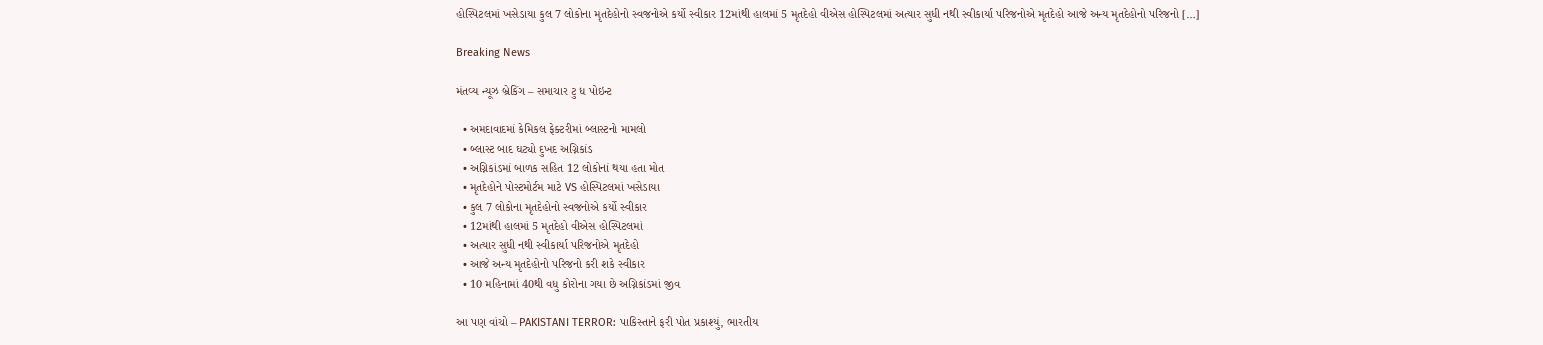હોસ્પિટલમાં ખસેડાયા કુલ 7 લોકોના મૃતદેહોનો સ્વજનોએ કર્યો સ્વીકાર 12માંથી હાલમાં 5 મૃતદેહો વીએસ હોસ્પિટલમાં અત્યાર સુધી નથી સ્વીકાર્યા પરિજનોએ મૃતદેહો આજે અન્ય મૃતદેહોનો પરિજનો […]

Breaking News

મંતવ્ય ન્યૂઝ બ્રેકિંગ – સમાચાર ટુ ધ પોઇન્ટ

  • અમદાવાદમાં કેમિકલ ફેક્ટરીમાં બ્લાસ્ટનો મામલો
  • બ્લાસ્ટ બાદ ઘટ્યો દુખદ અગ્નિકાંડ
  • અગ્નિકાંડમાં બાળક સહિત 12 લોકોનાં થયા હતા મોત
  • મૃતદેહોને પોસ્ટમોર્ટમ માટે VS હોસ્પિટલમાં ખસેડાયા
  • કુલ 7 લોકોના મૃતદેહોનો સ્વજનોએ કર્યો સ્વીકાર
  • 12માંથી હાલમાં 5 મૃતદેહો વીએસ હોસ્પિટલમાં
  • અત્યાર સુધી નથી સ્વીકાર્યા પરિજનોએ મૃતદેહો
  • આજે અન્ય મૃતદેહોનો પરિજનો કરી શકે સ્વીકાર
  • 10 મહિનામાં 40થી વધુ કોરોના ગયા છે અગ્નિકાંડમાં જીવ

આ પણ વાંચો – PAKISTANI TERROR: પાકિસ્તાને ફરી પોત પ્રકાશ્યું, ભારતીય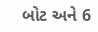બોટ અને 6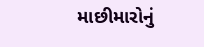માછીમારોનું